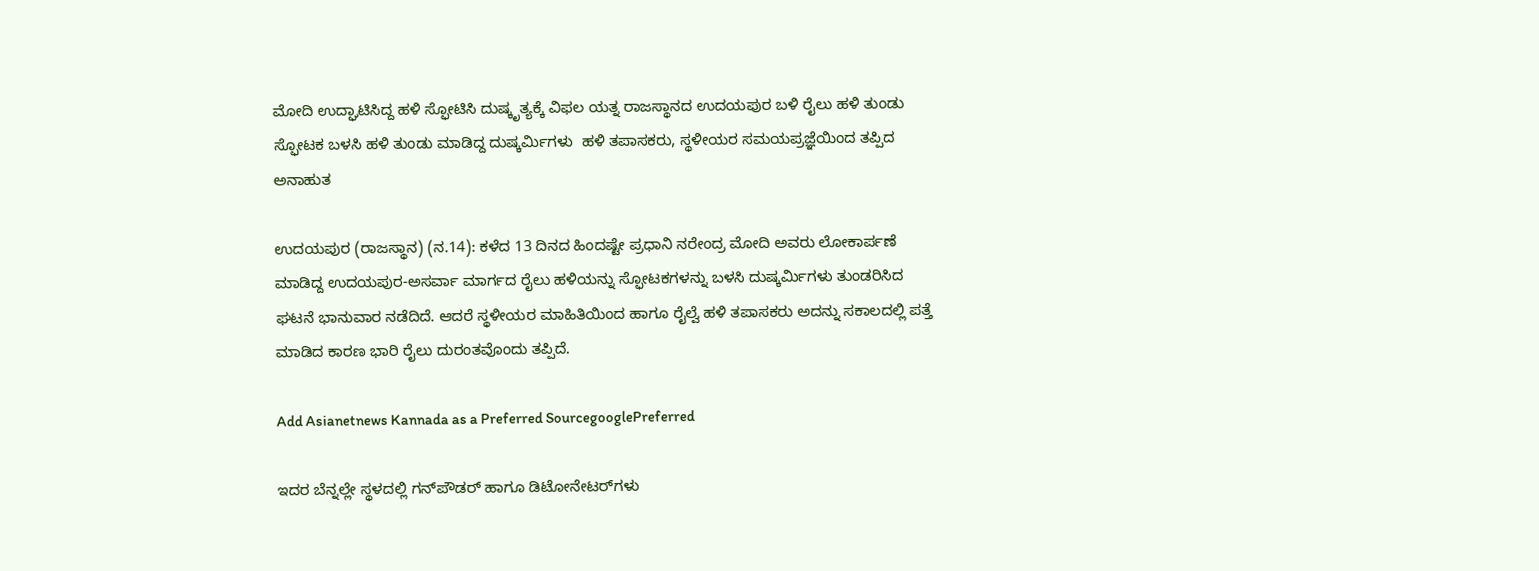ಮೋದಿ ಉದ್ಘಾಟಿಸಿದ್ದ ಹಳಿ ಸ್ಫೋಟಿಸಿ ದುಷ್ಕೃತ್ಯಕ್ಕೆ ವಿಫಲ ಯತ್ನ ರಾಜಸ್ಥಾನದ ಉದಯಪುರ ಬಳಿ ರೈಲು ಹಳಿ ತುಂಡು  ಸ್ಫೋಟಕ ಬಳಸಿ ಹಳಿ ತುಂಡು ಮಾಡಿದ್ದ ದುಷ್ಕರ್ಮಿಗಳು  ಹಳಿ ತಪಾಸಕರು, ಸ್ಥಳೀಯರ ಸಮಯಪ್ರಜ್ಞೆಯಿಂದ ತಪ್ಪಿದ ಅನಾಹುತ

ಉದಯಪುರ (ರಾಜಸ್ಥಾನ) (ನ.14): ಕಳೆದ 13 ದಿನದ ಹಿಂದಷ್ಟೇ ಪ್ರಧಾನಿ ನರೇಂದ್ರ ಮೋದಿ ಅವರು ಲೋಕಾರ್ಪಣೆ ಮಾಡಿದ್ದ ಉದಯಪುರ-ಅಸರ್ವಾ ಮಾರ್ಗದ ರೈಲು ಹಳಿಯನ್ನು ಸ್ಫೋಟಕಗಳನ್ನು ಬಳಸಿ ದುಷ್ಕರ್ಮಿಗಳು ತುಂಡರಿಸಿದ ಘಟನೆ ಭಾನುವಾರ ನಡೆದಿದೆ. ಆದರೆ ಸ್ಥಳೀಯರ ಮಾಹಿತಿಯಿಂದ ಹಾಗೂ ರೈಲ್ವೆ ಹಳಿ ತಪಾಸಕರು ಅದನ್ನು ಸಕಾಲದಲ್ಲಿ ಪತ್ತೆ ಮಾಡಿದ ಕಾರಣ ಭಾರಿ ರೈಲು ದುರಂತವೊಂದು ತಪ್ಪಿದೆ.

Add Asianetnews Kannada as a Preferred SourcegooglePreferred

ಇದರ ಬೆನ್ನಲ್ಲೇ ಸ್ಥಳದಲ್ಲಿ ಗನ್‌ಪೌಡರ್‌ ಹಾಗೂ ಡಿಟೋನೇಟರ್‌ಗಳು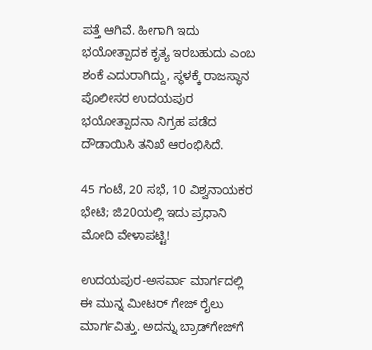ಪತ್ತೆ ಆಗಿವೆ. ಹೀಗಾಗಿ ಇದು ಭಯೋತ್ಪಾದಕ ಕೃತ್ಯ ಇರಬಹುದು ಎಂಬ ಶಂಕೆ ಎದುರಾಗಿದ್ದು, ಸ್ಥಳಕ್ಕೆ ರಾಜಸ್ಥಾನ ಪೊಲೀಸರ ಉದಯಪುರ ಭಯೋತ್ಪಾದನಾ ನಿಗ್ರಹ ಪಡೆದ ದೌಡಾಯಿಸಿ ತನಿಖೆ ಆರಂಭಿಸಿದೆ.

45 ಗಂಟೆ, 20 ಸಭೆ, 10 ವಿಶ್ವನಾಯಕರ ಭೇಟಿ; ಜಿ20ಯಲ್ಲಿ ಇದು ಪ್ರಧಾನಿ ಮೋದಿ ವೇಳಾಪಟ್ಟಿ!

ಉದಯಪುರ-ಅಸರ್ವಾ ಮಾರ್ಗದಲ್ಲಿ ಈ ಮುನ್ನ ಮೀಟರ್‌ ಗೇಜ್‌ ರೈಲು ಮಾರ್ಗವಿತ್ತು. ಅದನ್ನು ಬ್ರಾಡ್‌ಗೇಜ್‌ಗೆ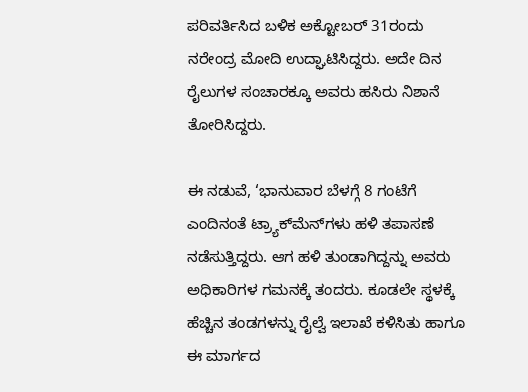ಪರಿವರ್ತಿಸಿದ ಬಳಿಕ ಅಕ್ಟೋಬರ್‌ 31ರಂದು ನರೇಂದ್ರ ಮೋದಿ ಉದ್ಘಾಟಿಸಿದ್ದರು. ಅದೇ ದಿನ ರೈಲುಗಳ ಸಂಚಾರಕ್ಕೂ ಅವರು ಹಸಿರು ನಿಶಾನೆ ತೋರಿಸಿದ್ದರು.

ಈ ನಡುವೆ, ‘ಭಾನುವಾರ ಬೆಳಗ್ಗೆ 8 ಗಂಟೆಗೆ ಎಂದಿನಂತೆ ಟ್ರ್ಯಾಕ್‌ಮೆನ್‌ಗಳು ಹಳಿ ತಪಾಸಣೆ ನಡೆಸುತ್ತಿದ್ದರು. ಆಗ ಹಳಿ ತುಂಡಾಗಿದ್ದನ್ನು ಅವರು ಅಧಿಕಾರಿಗಳ ಗಮನಕ್ಕೆ ತಂದರು. ಕೂಡಲೇ ಸ್ಥಳಕ್ಕೆ ಹೆಚ್ಚಿನ ತಂಡಗಳನ್ನು ರೈಲ್ವೆ ಇಲಾಖೆ ಕಳಿಸಿತು ಹಾಗೂ ಈ ಮಾರ್ಗದ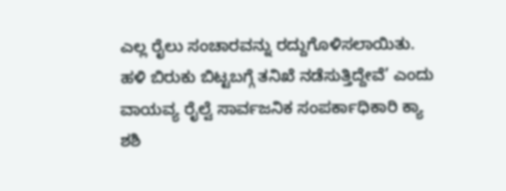ಎಲ್ಲ ರೈಲು ಸಂಚಾರವನ್ನು ರದ್ದುಗೊಳಿಸಲಾಯಿತು. ಹಳಿ ಬಿರುಕು ಬಿಟ್ಟಬಗ್ಗೆ ತನಿಖೆ ನಡೆಸುತ್ತಿದ್ದೇವೆ’ ಎಂದು ವಾಯವ್ಯ ರೈಲ್ವೆ ಸಾರ್ವಜನಿಕ ಸಂಪರ್ಕಾಧಿಕಾರಿ ಕ್ಯಾ ಶಶಿ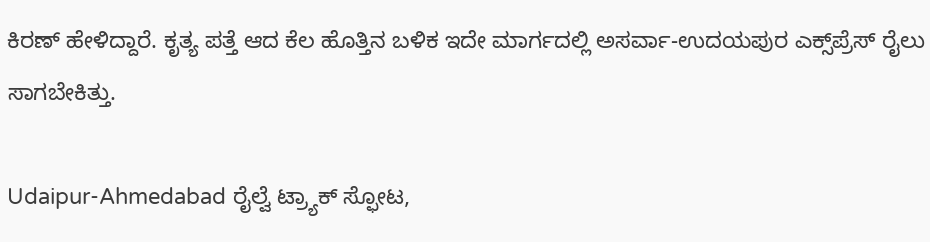ಕಿರಣ್‌ ಹೇಳಿದ್ದಾರೆ. ಕೃತ್ಯ ಪತ್ತೆ ಆದ ಕೆಲ ಹೊತ್ತಿನ ಬಳಿಕ ಇದೇ ಮಾರ್ಗದಲ್ಲಿ ಅಸರ್ವಾ-ಉದಯಪುರ ಎಕ್ಸ್‌ಪ್ರೆಸ್‌ ರೈಲು ಸಾಗಬೇಕಿತ್ತು.

Udaipur-Ahmedabad ರೈಲ್ವೆ ಟ್ರ್ಯಾಕ್ ಸ್ಫೋಟ,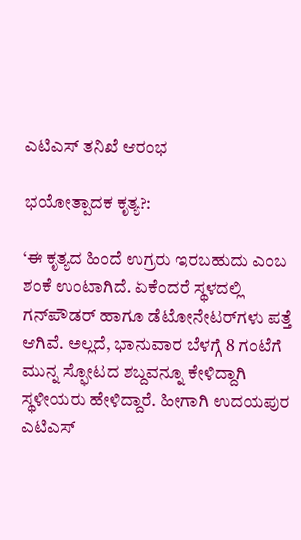ಎಟಿಎಸ್‌ ತನಿಖೆ ಆರಂಭ

ಭಯೋತ್ಪಾದಕ ಕೃತ್ಯ?:

‘ಈ ಕೃತ್ಯದ ಹಿಂದೆ ಉಗ್ರರು ಇರಬಹುದು ಎಂಬ ಶಂಕೆ ಉಂಟಾಗಿದೆ. ಏಕೆಂದರೆ ಸ್ಥಳದಲ್ಲಿ ಗನ್‌ಪೌಡರ್‌ ಹಾಗೂ ಡೆಟೋನೇಟರ್‌ಗಳು ಪತ್ತೆ ಆಗಿವೆ. ಅಲ್ಲದೆ, ಭಾನುವಾರ ಬೆಳಗ್ಗೆ 8 ಗಂಟೆಗೆ ಮುನ್ನ ಸ್ಫೋಟದ ಶಬ್ದವನ್ನೂ ಕೇಳಿದ್ದಾಗಿ ಸ್ಥಳೀಯರು ಹೇಳಿದ್ದಾರೆ. ಹೀಗಾಗಿ ಉದಯಪುರ ಎಟಿಎಸ್‌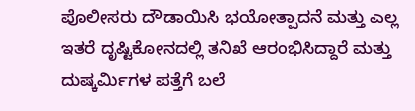ಪೊಲೀಸರು ದೌಡಾಯಿಸಿ ಭಯೋತ್ಪಾದನೆ ಮತ್ತು ಎಲ್ಲ ಇತರೆ ದೃಷ್ಟಿಕೋನದಲ್ಲಿ ತನಿಖೆ ಆರಂಭಿಸಿದ್ದಾರೆ ಮತ್ತು ದುಷ್ಕರ್ಮಿಗಳ ಪತ್ತೆಗೆ ಬಲೆ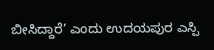ಬೀಸಿದ್ದಾರೆ’ ಎಂದು ಉದಯಪುರ ಎಸ್ಪಿ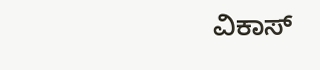ವಿಕಾಸ್‌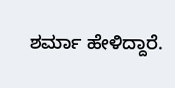ಶರ್ಮಾ ಹೇಳಿದ್ದಾರೆ.